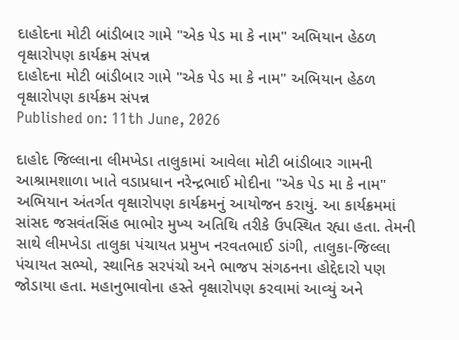દાહોદના મોટી બાંડીબાર ગામે "એક પેડ મા કે નામ" અભિયાન હેઠળ વૃક્ષારોપણ કાર્યક્રમ સંપન્ન
દાહોદના મોટી બાંડીબાર ગામે "એક પેડ મા કે નામ" અભિયાન હેઠળ વૃક્ષારોપણ કાર્યક્રમ સંપન્ન
Published on: 11th June, 2026

દાહોદ જિલ્લાના લીમખેડા તાલુકામાં આવેલા મોટી બાંડીબાર ગામની આશ્રામશાળા ખાતે વડાપ્રધાન નરેન્દ્રભાઈ મોદીના "એક પેડ મા કે નામ" અભિયાન અંતર્ગત વૃક્ષારોપણ કાર્યક્રમનું આયોજન કરાયું. આ કાર્યક્રમમાં સાંસદ જસવંતસિંહ ભાભોર મુખ્ય અતિથિ તરીકે ઉપસ્થિત રહ્યા હતા. તેમની સાથે લીમખેડા તાલુકા પંચાયત પ્રમુખ નરવતભાઈ ડાંગી, તાલુકા-જિલ્લા પંચાયત સભ્યો, સ્થાનિક સરપંચો અને ભાજપ સંગઠનના હોદ્દેદારો પણ જોડાયા હતા. મહાનુભાવોના હસ્તે વૃક્ષારોપણ કરવામાં આવ્યું અને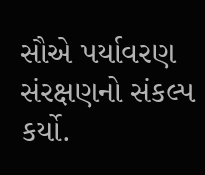સૌએ પર્યાવરણ સંરક્ષણનો સંકલ્પ કર્યો.